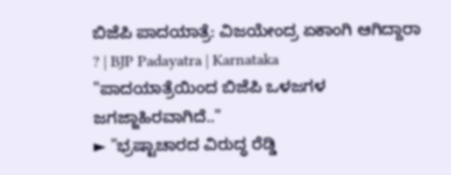ಬಿಜೆಪಿ ಪಾದಯಾತ್ರೆ: ವಿಜಯೇಂದ್ರ ಏಕಾಂಗಿ ಆಗಿದ್ದಾರಾ ? | BJP Padayatra | Karnataka
"ಪಾದಯಾತ್ರೆಯಿಂದ ಬಿಜೆಪಿ ಒಳಜಗಳ ಜಗಜ್ಜಾಹಿರವಾಗಿದೆ.."
► "ಭ್ರಷ್ಟಾಚಾರದ ವಿರುದ್ಧ ರೆಡ್ಡಿ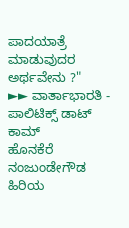ಪಾದಯಾತ್ರೆ ಮಾಡುವುದರ ಅರ್ಥವೇನು ?"
►► ವಾರ್ತಾಭಾರತಿ - ಪಾಲಿಟಿಕ್ಸ್ ಡಾಟ್ ಕಾಮ್
ಹೊನಕೆರೆ ನಂಜುಂಡೇಗೌಡ
ಹಿರಿಯ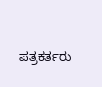ಪತ್ರಕರ್ತರು